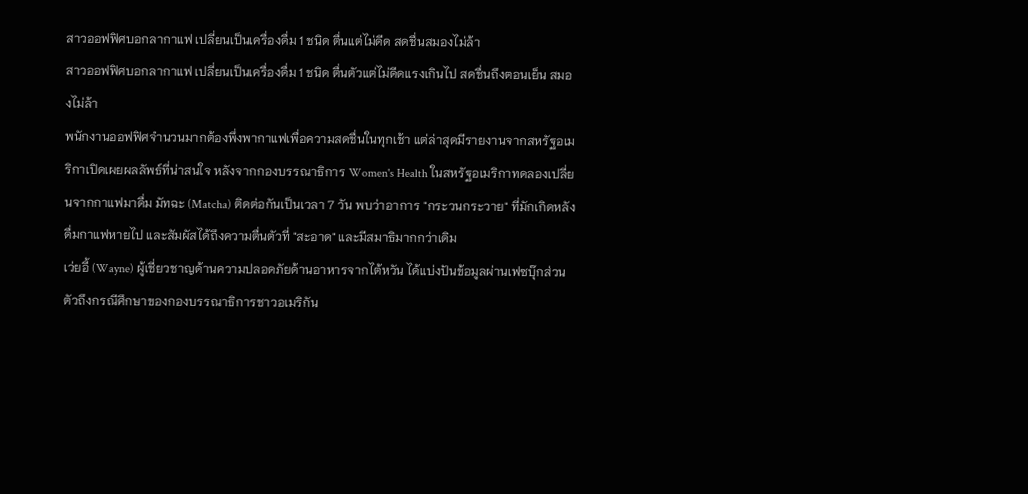สาวออฟฟิศบอกลากาแฟ เปลี่ยนเป็นเครื่องดื่ม 1 ชนิด ตื่นแต่ไม่ดีด สดชื่นสมองไม่ล้า
สาวออฟฟิศบอกลากาแฟ เปลี่ยนเป็นเครื่องดื่ม 1 ชนิด ตื่นตัวแต่ไม่ดีดแรงเกินไป สดชื่นถึงตอนเย็น สมองไม่ล้า
พนักงานออฟฟิศจำนวนมากต้องพึ่งพากาแฟเพื่อความสดชื่นในทุกเช้า แต่ล่าสุดมีรายงานจากสหรัฐอเมริกาเปิดเผยผลลัพธ์ที่น่าสนใจ หลังจากกองบรรณาธิการ Women's Health ในสหรัฐอเมริกาทดลองเปลี่ยนจากกาแฟมาดื่ม มัทฉะ (Matcha) ติดต่อกันเป็นเวลา 7 วัน พบว่าอาการ "กระวนกระวาย" ที่มักเกิดหลังดื่มกาแฟหายไป และสัมผัสได้ถึงความตื่นตัวที่ "สะอาด" และมีสมาธิมากกว่าเดิม
เว่ยอี้ (Wayne) ผู้เชี่ยวชาญด้านความปลอดภัยด้านอาหารจากไต้หวัน ได้แบ่งปันข้อมูลผ่านเฟซบุ๊กส่วนตัวถึงกรณีศึกษาของกองบรรณาธิการชาวอเมริกัน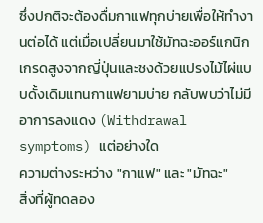ซึ่งปกติจะต้องดื่มกาแฟทุกบ่ายเพื่อให้ทำงานต่อได้ แต่เมื่อเปลี่ยนมาใช้มัทฉะออร์แกนิกเกรดสูงจากญี่ปุ่นและชงด้วยแปรงไม้ไผ่แบบดั้งเดิมแทนกาแฟยามบ่าย กลับพบว่าไม่มีอาการลงแดง (Withdrawal symptoms) แต่อย่างใด
ความต่างระหว่าง "กาแฟ" และ "มัทฉะ"
สิ่งที่ผู้ทดลอง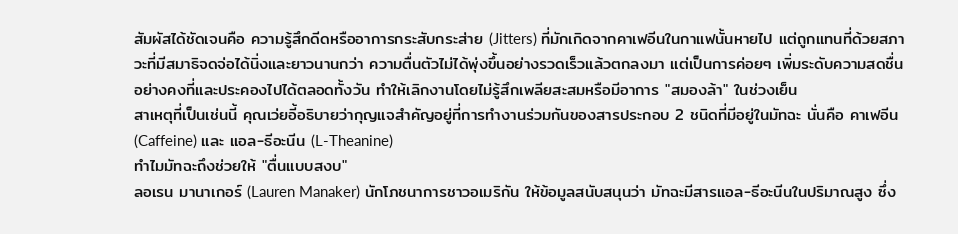สัมผัสได้ชัดเจนคือ ความรู้สึกดีดหรืออาการกระสับกระส่าย (Jitters) ที่มักเกิดจากคาเฟอีนในกาแฟนั้นหายไป แต่ถูกแทนที่ด้วยสภาวะที่มีสมาธิจดจ่อได้นิ่งและยาวนานกว่า ความตื่นตัวไม่ได้พุ่งขึ้นอย่างรวดเร็วแล้วตกลงมา แต่เป็นการค่อยๆ เพิ่มระดับความสดชื่นอย่างคงที่และประคองไปได้ตลอดทั้งวัน ทำให้เลิกงานโดยไม่รู้สึกเพลียสะสมหรือมีอาการ "สมองล้า" ในช่วงเย็น
สาเหตุที่เป็นเช่นนี้ คุณเว่ยอี้อธิบายว่ากุญแจสำคัญอยู่ที่การทำงานร่วมกันของสารประกอบ 2 ชนิดที่มีอยู่ในมัทฉะ นั่นคือ คาเฟอีน (Caffeine) และ แอล-ธีอะนีน (L-Theanine)
ทำไมมัทฉะถึงช่วยให้ "ตื่นแบบสงบ"
ลอเรน มานาเกอร์ (Lauren Manaker) นักโภชนาการชาวอเมริกัน ให้ข้อมูลสนับสนุนว่า มัทฉะมีสารแอล-ธีอะนีนในปริมาณสูง ซึ่ง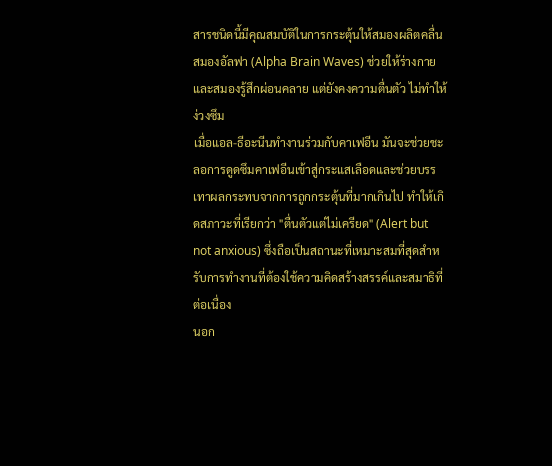สารชนิดนี้มีคุณสมบัติในการกระตุ้นให้สมองผลิตคลื่นสมองอัลฟา (Alpha Brain Waves) ช่วยให้ร่างกายและสมองรู้สึกผ่อนคลาย แต่ยังคงความตื่นตัว ไม่ทำให้ง่วงซึม
เมื่อแอล-ธีอะนีนทำงานร่วมกับคาเฟอีน มันจะช่วยชะลอการดูดซึมคาเฟอีนเข้าสู่กระแสเลือดและช่วยบรรเทาผลกระทบจากการถูกกระตุ้นที่มากเกินไป ทำให้เกิดสภาวะที่เรียกว่า "ตื่นตัวแต่ไม่เครียด" (Alert but not anxious) ซึ่งถือเป็นสถานะที่เหมาะสมที่สุดสำหรับการทำงานที่ต้องใช้ความคิดสร้างสรรค์และสมาธิที่ต่อเนื่อง
นอก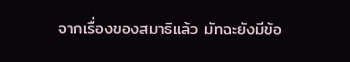จากเรื่องของสมาธิแล้ว มัทฉะยังมีข้อ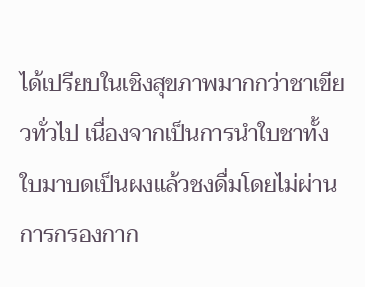ได้เปรียบในเชิงสุขภาพมากกว่าชาเขียวทั่วไป เนื่องจากเป็นการนำใบชาทั้งใบมาบดเป็นผงแล้วชงดื่มโดยไม่ผ่านการกรองกาก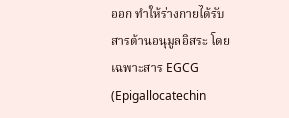ออก ทำให้ร่างกายได้รับสารต้านอนุมูลอิสระ โดยเฉพาะสาร EGCG (Epigallocatechin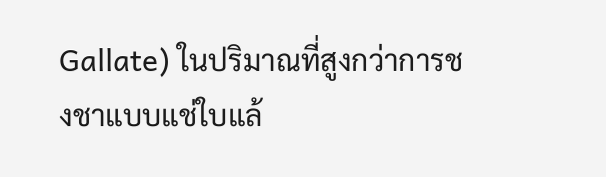Gallate) ในปริมาณที่สูงกว่าการชงชาแบบแช่ใบแล้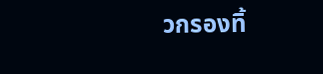วกรองทิ้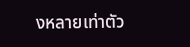งหลายเท่าตัว